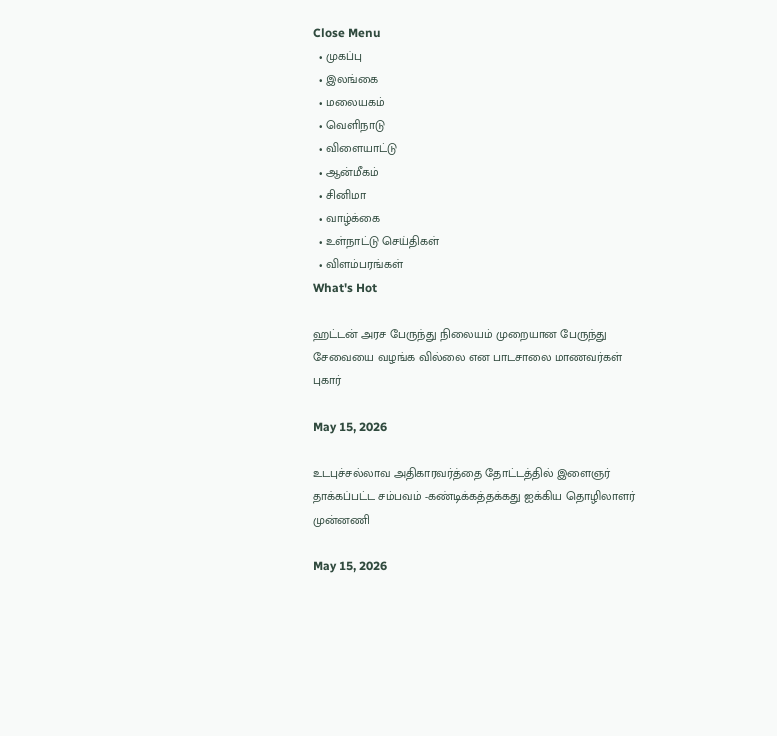Close Menu
  • முகப்பு
  • இலங்கை
  • மலையகம்
  • வெளிநாடு
  • விளையாட்டு
  • ஆன்மீகம்
  • சினிமா
  • வாழ்க்கை
  • உள்நாட்டு செய்திகள்
  • விளம்பரங்கள்
What's Hot

ஹட்டன் அரச பேருந்து நிலையம் முறையான பேருந்து சேவையை வழங்க வில்லை என பாடசாலை மாணவர்கள் புகார்

May 15, 2026

உடபுச்சல்லாவ அதிகாரவர்த்தை தோட்டத்தில் இளைஞர் தாக்கப்பட்ட சம்பவம் -கண்டிக்கத்தக்கது ஐக்கிய தொழிலாளர் முன்னணி

May 15, 2026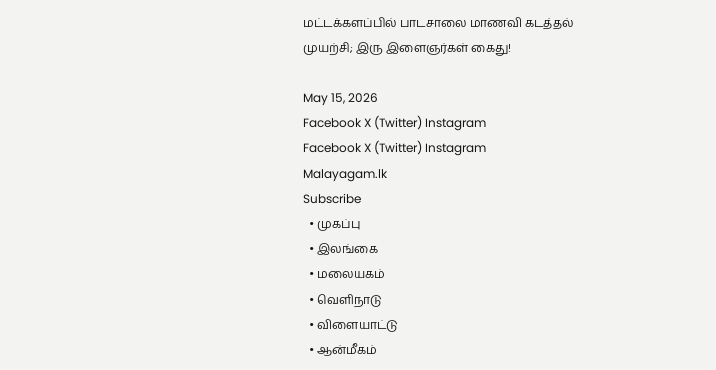மட்டக்களப்பில் பாடசாலை மாணவி கடத்தல் முயற்சி; இரு இளைஞர்கள் கைது!

May 15, 2026
Facebook X (Twitter) Instagram
Facebook X (Twitter) Instagram
Malayagam.lk
Subscribe
  • முகப்பு
  • இலங்கை
  • மலையகம்
  • வெளிநாடு
  • விளையாட்டு
  • ஆன்மீகம்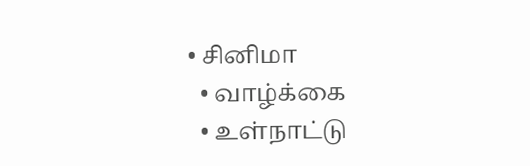• சினிமா
  • வாழ்க்கை
  • உள்நாட்டு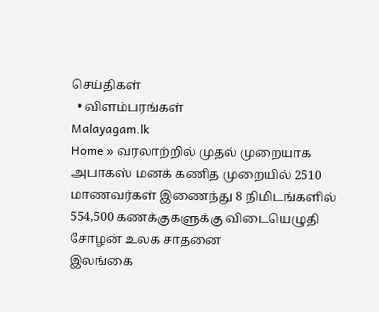செய்திகள்
  • விளம்பரங்கள்
Malayagam.lk
Home » வரலாற்றில் முதல் முறையாக அபாகஸ் மனக் கணித முறையில் 2510 மாணவர்கள் இணைந்து 8 நிமிடங்களில் 554,500 கணக்குகளுக்கு விடையெழுதி சோழன் உலக சாதனை
இலங்கை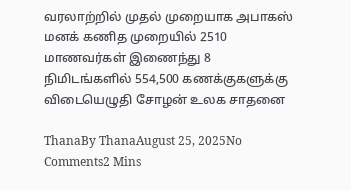வரலாற்றில் முதல் முறையாக அபாகஸ் மனக் கணித முறையில் 2510 மாணவர்கள் இணைந்து 8 நிமிடங்களில் 554,500 கணக்குகளுக்கு விடையெழுதி சோழன் உலக சாதனை

ThanaBy ThanaAugust 25, 2025No Comments2 Mins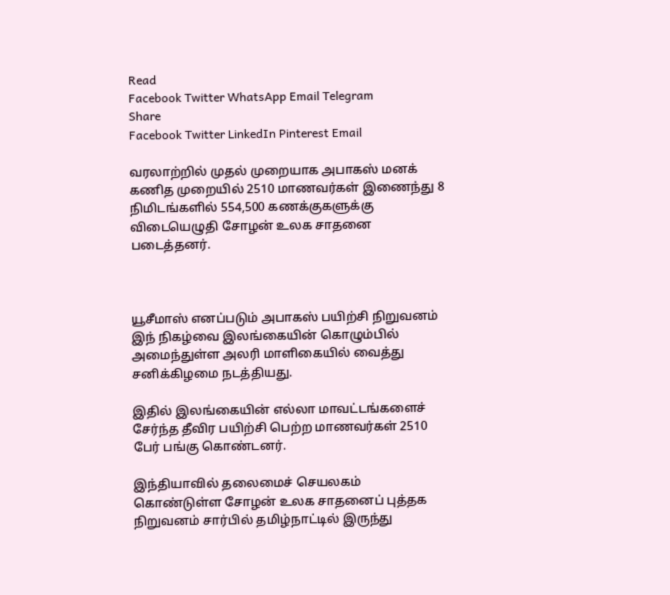Read
Facebook Twitter WhatsApp Email Telegram
Share
Facebook Twitter LinkedIn Pinterest Email

வரலாற்றில் முதல் முறையாக அபாகஸ் மனக் கணித முறையில் 2510 மாணவர்கள் இணைந்து 8 நிமிடங்களில் 554,500 கணக்குகளுக்கு விடையெழுதி சோழன் உலக சாதனை படைத்தனர்.



யூசீமாஸ் எனப்படும் அபாகஸ் பயிற்சி நிறுவனம் இந் நிகழ்வை இலங்கையின் கொழும்பில் அமைந்துள்ள அலரி மாளிகையில் வைத்து
சனிக்கிழமை நடத்தியது.

இதில் இலங்கையின் எல்லா மாவட்டங்களைச் சேர்ந்த தீவிர பயிற்சி பெற்ற மாணவர்கள் 2510 பேர் பங்கு கொண்டனர்.

இந்தியாவில் தலைமைச் செயலகம் கொண்டுள்ள சோழன் உலக சாதனைப் புத்தக நிறுவனம் சார்பில் தமிழ்நாட்டில் இருந்து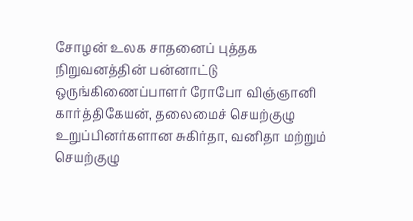சோழன் உலக சாதனைப் புத்தக நிறுவனத்தின் பன்னாட்டு ஒருங்கிணைப்பாளர் ரோபோ விஞ்ஞானி கார்த்திகேயன், தலைமைச் செயற்குழு உறுப்பினர்களான சுகிர்தா, வனிதா மற்றும் செயற்குழு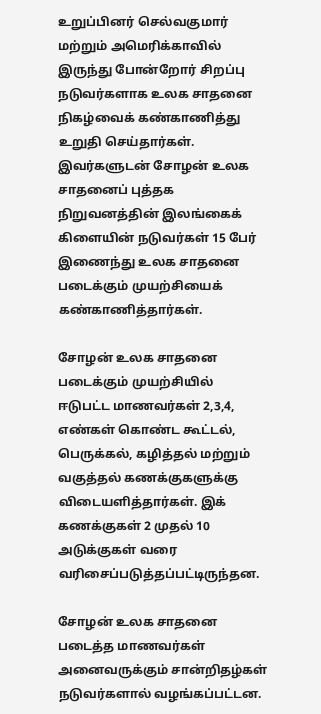உறுப்பினர் செல்வகுமார் மற்றும் அமெரிக்காவில் இருந்து போன்றோர் சிறப்பு நடுவர்களாக உலக சாதனை நிகழ்வைக் கண்காணித்து உறுதி செய்தார்கள். இவர்களுடன் சோழன் உலக சாதனைப் புத்தக நிறுவனத்தின் இலங்கைக் கிளையின் நடுவர்கள் 15 பேர் இணைந்து உலக சாதனை படைக்கும் முயற்சியைக் கண்காணித்தார்கள்.

சோழன் உலக சாதனை படைக்கும் முயற்சியில் ஈடுபட்ட மாணவர்கள் 2,3,4, எண்கள் கொண்ட கூட்டல், பெருக்கல், கழித்தல் மற்றும் வகுத்தல் கணக்குகளுக்கு விடையளித்தார்கள். இக் கணக்குகள் 2 முதல் 10 அடுக்குகள் வரை வரிசைப்படுத்தப்பட்டிருந்தன.

சோழன் உலக சாதனை படைத்த மாணவர்கள் அனைவருக்கும் சான்றிதழ்கள் நடுவர்களால் வழங்கப்பட்டன.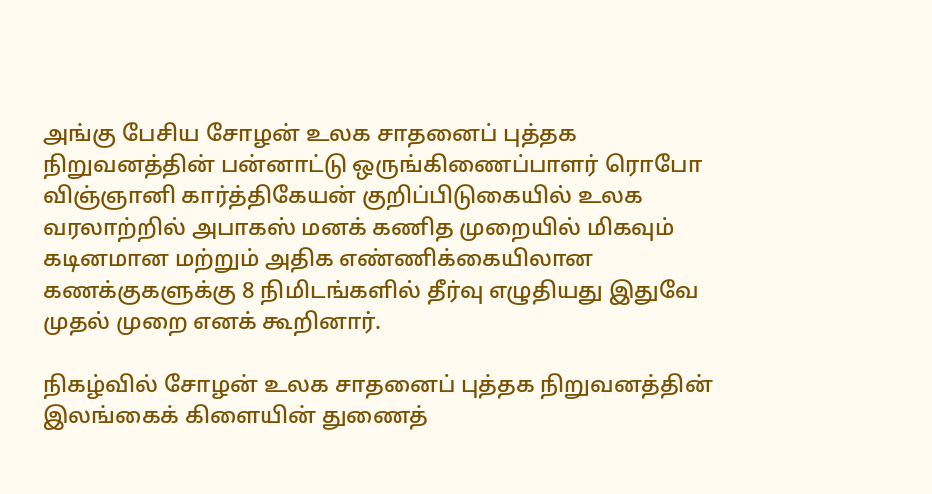அங்கு பேசிய சோழன் உலக சாதனைப் புத்தக நிறுவனத்தின் பன்னாட்டு ஒருங்கிணைப்பாளர் ரொபோ விஞ்ஞானி கார்த்திகேயன் குறிப்பிடுகையில் உலக வரலாற்றில் அபாகஸ் மனக் கணித முறையில் மிகவும் கடினமான மற்றும் அதிக எண்ணிக்கையிலான கணக்குகளுக்கு 8 நிமிடங்களில் தீர்வு எழுதியது இதுவே முதல் முறை எனக் கூறினார்.

நிகழ்வில் சோழன் உலக சாதனைப் புத்தக நிறுவனத்தின் இலங்கைக் கிளையின் துணைத்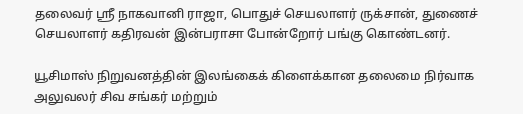தலைவர் ஸ்ரீ நாகவானி ராஜா, பொதுச் செயலாளர் ருக்சான், துணைச் செயலாளர் கதிரவன் இன்பராசா போன்றோர் பங்கு கொண்டனர்.

யூசிமாஸ் நிறுவனத்தின் இலங்கைக் கிளைக்கான தலைமை நிர்வாக அலுவலர் சிவ சங்கர் மற்றும்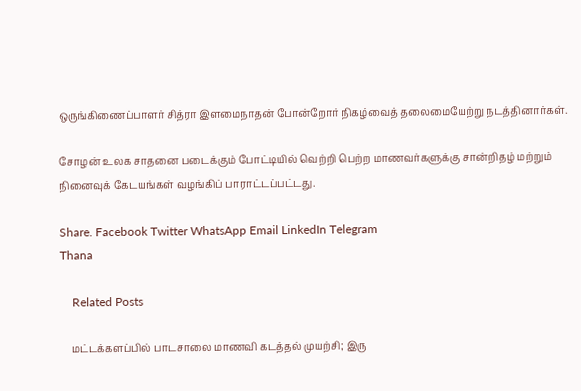ஒருங்கிணைப்பாளர் சித்ரா இளமைநாதன் போன்றோர் நிகழ்வைத் தலைமையேற்று நடத்தினார்கள்.

சோழன் உலக சாதனை படைக்கும் போட்டியில் வெற்றி பெற்ற மாணவர்களுக்கு சான்றிதழ் மற்றும் நினைவுக் கேடயங்கள் வழங்கிப் பாராட்டப்பட்டது.

Share. Facebook Twitter WhatsApp Email LinkedIn Telegram
Thana

    Related Posts

    மட்டக்களப்பில் பாடசாலை மாணவி கடத்தல் முயற்சி; இரு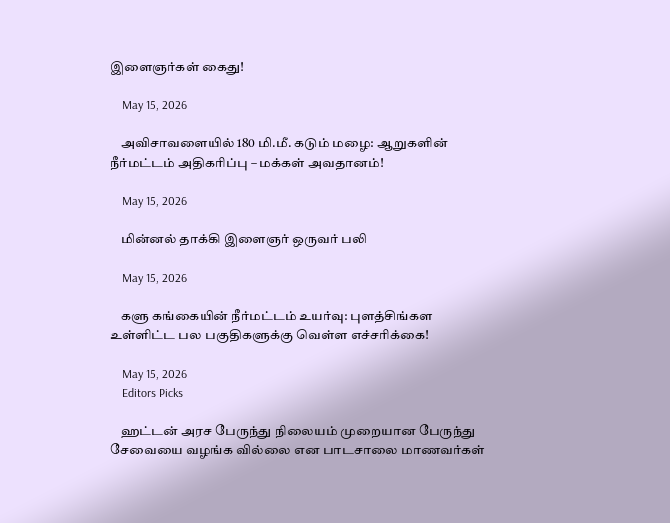இளைஞர்கள் கைது!

    May 15, 2026

    அவிசாவளையில் 180 மி.மீ. கடும் மழை: ஆறுகளின் நீர்மட்டம் அதிகரிப்பு – மக்கள் அவதானம்!

    May 15, 2026

    மின்னல் தாக்கி இளைஞர் ஒருவர் பலி

    May 15, 2026

    களு கங்கையின் நீர்மட்டம் உயர்வு: புளத்சிங்கள உள்ளிட்ட பல பகுதிகளுக்கு வெள்ள எச்சரிக்கை!

    May 15, 2026
    Editors Picks

    ஹட்டன் அரச பேருந்து நிலையம் முறையான பேருந்து சேவையை வழங்க வில்லை என பாடசாலை மாணவர்கள்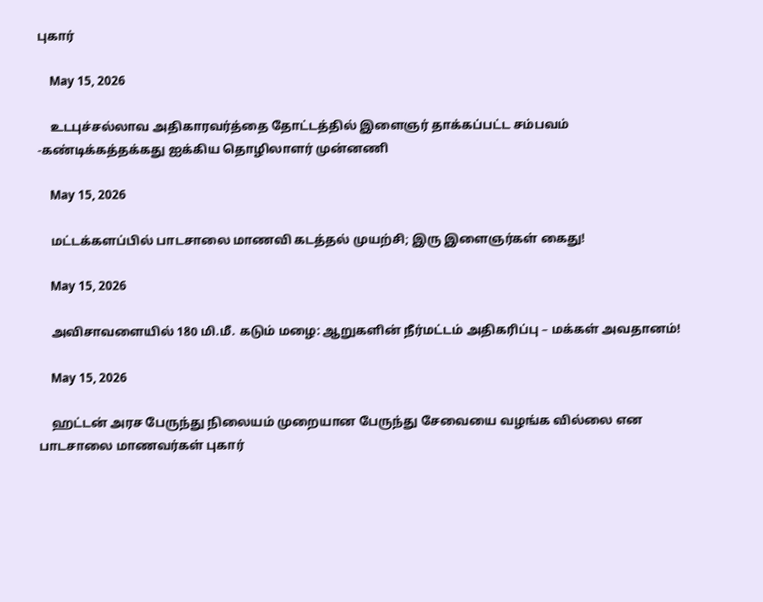புகார்

    May 15, 2026

    உடபுச்சல்லாவ அதிகாரவர்த்தை தோட்டத்தில் இளைஞர் தாக்கப்பட்ட சம்பவம் -கண்டிக்கத்தக்கது ஐக்கிய தொழிலாளர் முன்னணி

    May 15, 2026

    மட்டக்களப்பில் பாடசாலை மாணவி கடத்தல் முயற்சி; இரு இளைஞர்கள் கைது!

    May 15, 2026

    அவிசாவளையில் 180 மி.மீ. கடும் மழை: ஆறுகளின் நீர்மட்டம் அதிகரிப்பு – மக்கள் அவதானம்!

    May 15, 2026

    ஹட்டன் அரச பேருந்து நிலையம் முறையான பேருந்து சேவையை வழங்க வில்லை என பாடசாலை மாணவர்கள் புகார்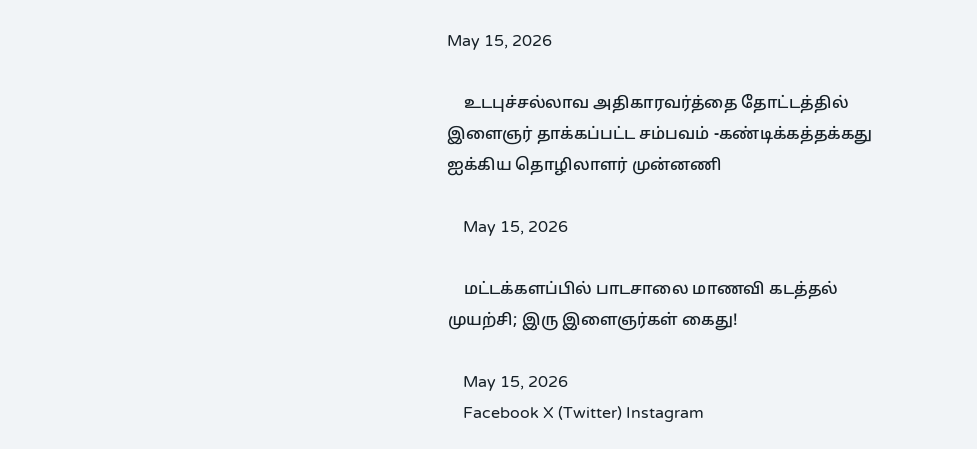May 15, 2026

    உடபுச்சல்லாவ அதிகாரவர்த்தை தோட்டத்தில் இளைஞர் தாக்கப்பட்ட சம்பவம் -கண்டிக்கத்தக்கது ஐக்கிய தொழிலாளர் முன்னணி

    May 15, 2026

    மட்டக்களப்பில் பாடசாலை மாணவி கடத்தல் முயற்சி; இரு இளைஞர்கள் கைது!

    May 15, 2026
    Facebook X (Twitter) Instagram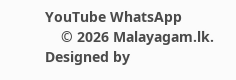YouTube WhatsApp
    © 2026 Malayagam.lk. Designed by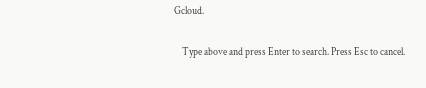Gcloud.

    Type above and press Enter to search. Press Esc to cancel.